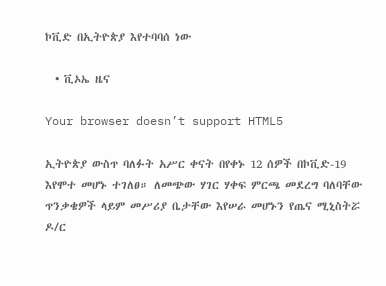ኮቪድ በኢትዮጵያ እየተባባሰ ነው

  • ቪኦኤ ዜና

Your browser doesn’t support HTML5

ኢትዮጵያ ውስጥ ባለፉት አሥር ቀናት በየቀኑ 12 ሰዎች በኮቪድ-19 እየሞተ መሆኑ ተገለፀ። ለመጭው ሃገር ሃቀፍ ምርጫ መደረግ ባለባቸው ጥንቃቄዎች ላይም መሥሪያ ቤታቸው እየሠራ መሆኑን የጤና ሚኒስትሯ ዶ/ር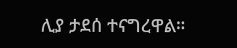ሊያ ታደሰ ተናግረዋል።